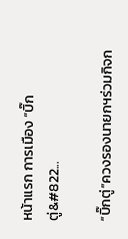หน้าแรก การเมือง “บิ๊กตู่&#822...

“บิ๊กตู่”ควงรองนายกฯร่วมกิจก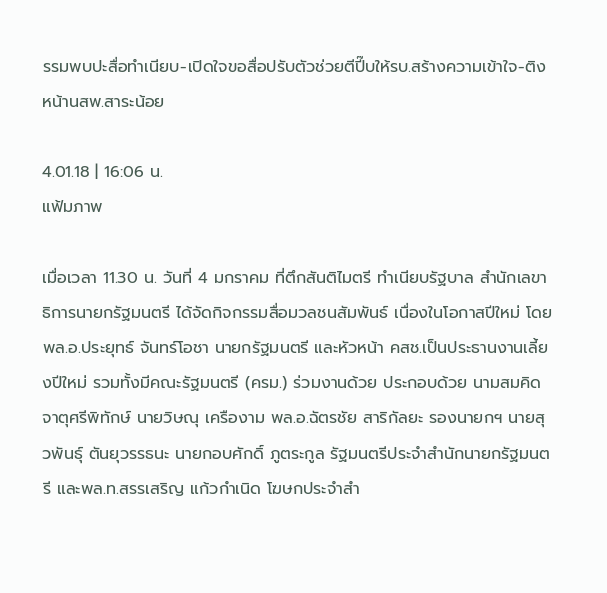รรมพบปะสื่อทำเนียบ-เปิดใจขอสื่อปรับตัวช่วยตีปี๊บให้รบ.สร้างความเข้าใจ-ติงหน้านสพ.สาระน้อย

4.01.18 | 16:06 น.
แฟ้มภาพ

เมื่อเวลา 11.30 น. วันที่ 4 มกราคม ที่ตึกสันติไมตรี ทำเนียบรัฐบาล สำนักเลขาธิการนายกรัฐมนตรี ได้จัดกิจกรรมสื่อมวลชนสัมพันธ์ เนื่องในโอกาสปีใหม่ โดยพล.อ.ประยุทธ์ จันทร์โอชา นายกรัฐมนตรี และหัวหน้า คสช.เป็นประธานงานเลี้ยงปีใหม่ รวมทั้งมีคณะรัฐมนตรี (ครม.) ร่วมงานด้วย ประกอบด้วย นามสมคิด จาตุศรีพิทักษ์ นายวิษณุ เครืองาม พล.อ.ฉัตรชัย สาริกัลยะ รองนายกฯ นายสุวพันธุ์ ตันยุวรรธนะ นายกอบศักดิ์ ภูตระกูล รัฐมนตรีประจำสำนักนายกรัฐมนตรี และพล.ท.สรรเสริญ แก้วกำเนิด โฆษกประจำสำ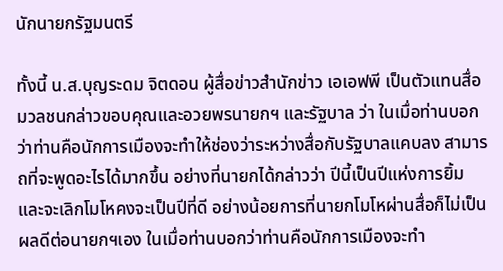นักนายกรัฐมนตรี

ทั้งนี้ น.ส.บุญระดม จิตดอน ผู้สื่อข่าวสำนักข่าว เอเอฟพี เป็นตัวแทนสื่อมวลชนกล่าวขอบคุณและอวยพรนายกฯ และรัฐบาล ว่า ในเมื่อท่านบอกว่าท่านคือนักการเมืองจะทำให้ช่องว่าระหว่างสื่อกับรัฐบาลแคบลง สามารถที่จะพูดอะไรได้มากขึ้น อย่างที่นายกได้กล่าวว่า ปีนี้เป็นปีแห่งการยิ้มและจะเลิกโมโหคงจะเป็นปีที่ดี อย่างน้อยการที่นายกโมโหผ่านสื่อก็ไม่เป็นผลดีต่อนายกฯเอง ในเมื่อท่านบอกว่าท่านคือนักการเมืองจะทำ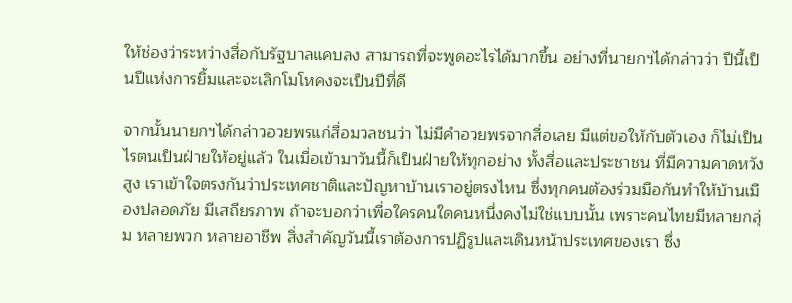ให้ช่องว่าระหว่างสื่อกับรัฐบาลแคบลง สามารถที่จะพูดอะไรได้มากขึ้น อย่างที่นายกฯได้กล่าวว่า ปีนี้เป็นปีแห่งการยิ้มและจะเลิกโมโหคงจะเป็นปีที่ดี

จากนั้นนายกฯได้กล่าวอวยพรแก่สื่อมวลชนว่า ไม่มีคำอวยพรจากสื่อเลย มีแต่ขอให้กับตัวเอง ก็ไม่เป็นไรตนเป็นฝ่ายให้อยู่แล้ว ในเมื่อเข้ามาวันนี้ก็เป็นฝ่ายให้ทุกอย่าง ทั้งสื่อและประชาชน ที่มีความคาดหวังสูง เราเข้าใจตรงกันว่าประเทศชาติและปัญหาบ้านเราอยู่ตรงไหน ซึ่งทุกคนต้องร่วมมือกันทำให้บ้านเมืองปลอดภัย มีเสถียรภาพ ถ้าจะบอกว่าเพื่อใครคนใดคนหนึ่งคงไม่ใช่แบบนั้น เพราะคนไทยมีหลายกลุ่ม หลายพวก หลายอาชีพ สิ่งสำคัญวันนี้เราต้องการปฏิรูปและเดินหน้าประเทศของเรา ซึ่ง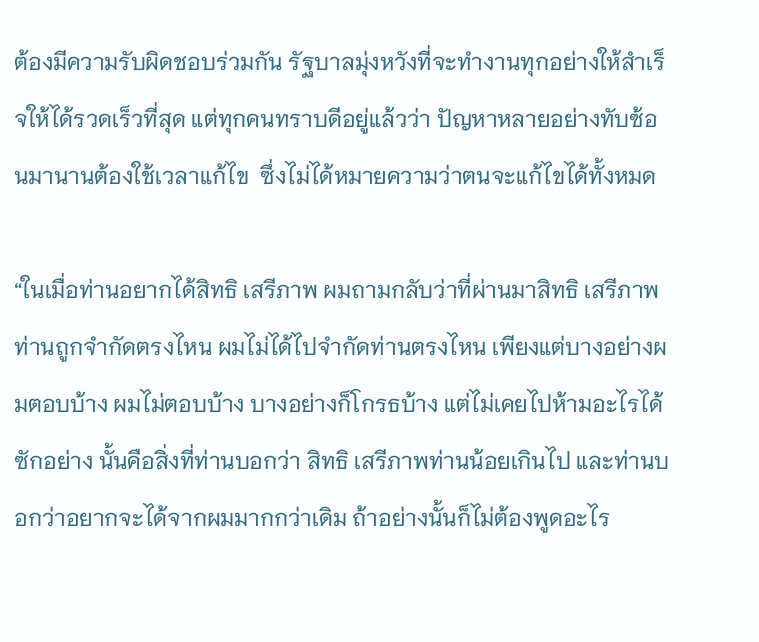ต้องมีความรับผิดชอบร่วมกัน รัฐบาลมุ่งหวังที่จะทำงานทุกอย่างให้สำเร็จให้ได้รวดเร็วที่สุด แต่ทุกคนทราบดีอยู่แล้วว่า ปัญหาหลายอย่างทับซ้อนมานานต้องใช้เวลาแก้ไข  ซึ่งไม่ได้หมายความว่าตนจะแก้ไขได้ทั้งหมด

“ในเมื่อท่านอยากได้สิทธิ เสรีภาพ ผมถามกลับว่าที่ผ่านมาสิทธิ เสรีภาพท่านถูกจำกัดตรงไหน ผมไม่ได้ไปจำกัดท่านตรงไหน เพียงแต่บางอย่างผมตอบบ้าง ผมไม่ตอบบ้าง บางอย่างก็โกรธบ้าง แต่ไม่เคยไปห้ามอะไรได้ซักอย่าง นั้นคือสิ่งที่ท่านบอกว่า สิทธิ เสรีภาพท่านน้อยเกินไป และท่านบอกว่าอยากจะได้จากผมมากกว่าเดิม ถ้าอย่างนั้นก็ไม่ต้องพูดอะไร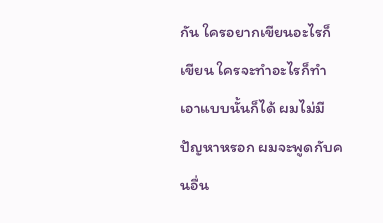กัน ใครอยากเขียนอะไรก็เขียน ใครจะทำอะไรก็ทำ เอาแบบนั้นก็ได้ ผมไม่มีปัญหาหรอก ผมจะพูดกับคนอื่น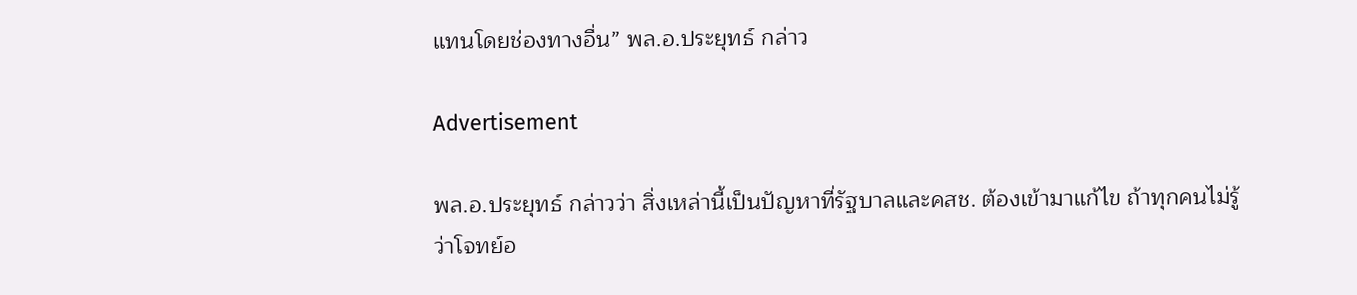แทนโดยช่องทางอื่น” พล.อ.ประยุทธ์ กล่าว

Advertisement

พล.อ.ประยุทธ์ กล่าวว่า สิ่งเหล่านี้เป็นปัญหาที่รัฐบาลและคสช. ต้องเข้ามาแก้ไข ถ้าทุกคนไม่รู้ว่าโจทย์อ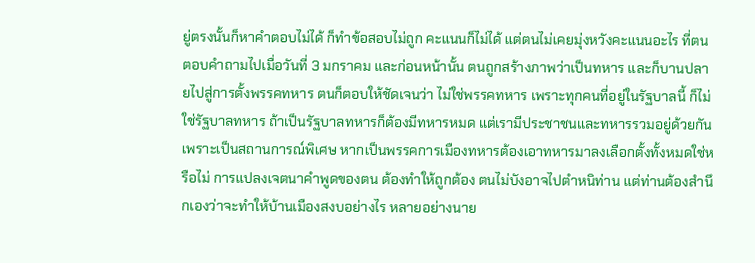ยู่ตรงนั้นก็หาคำตอบไม่ได้ ก็ทำข้อสอบไม่ถูก คะแนนก็ไม่ได้ แต่ตนไม่เคยมุ่งหวังคะแนนอะไร ที่ตนตอบคำถามไปเมื่อวันที่ 3 มกราคม และก่อนหน้านั้น ตนถูกสร้างภาพว่าเป็นทหาร และก็บานปลายไปสู่การตั้งพรรคทหาร ตนก็ตอบให้ชัดเจนว่า ไม่ใช่พรรคทหาร เพราะทุกคนที่อยู่ในรัฐบาลนี้ ก็ไม่ใช่รัฐบาลทหาร ถ้าเป็นรัฐบาลทหารก็ต้องมีทหารหมด แต่เรามีประชาชนและทหารรวมอยู่ด้วยกัน เพราะเป็นสถานการณ์พิเศษ หากเป็นพรรคการเมืองทหารต้องเอาทหารมาลงเลือกตั้งทั้งหมดใช่หรือไม่ การแปลงเจตนาคำพูดของตน ต้องทำให้ถูกต้อง ตนไม่บังอาจไปตำหนิท่าน แต่ท่านต้องสำนึกเองว่าจะทำให้บ้านเมืองสงบอย่างไร หลายอย่างนาย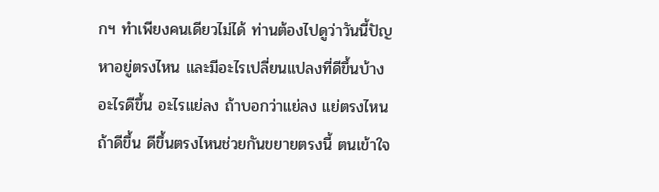กฯ ทำเพียงคนเดียวไม่ได้ ท่านต้องไปดูว่าวันนี้ปัญหาอยู่ตรงไหน และมีอะไรเปลี่ยนแปลงที่ดีขึ้นบ้าง อะไรดีขึ้น อะไรแย่ลง ถ้าบอกว่าแย่ลง แย่ตรงไหน ถ้าดีขึ้น ดีขึ้นตรงไหนช่วยกันขยายตรงนี้ ตนเข้าใจ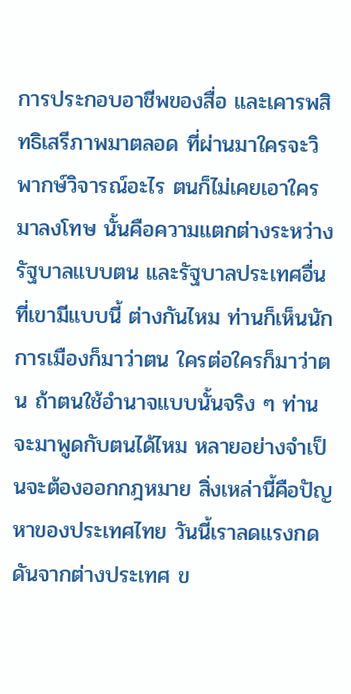การประกอบอาชีพของสื่อ และเคารพสิทธิเสรีภาพมาตลอด ที่ผ่านมาใครจะวิพากษ์วิจารณ์อะไร ตนก็ไม่เคยเอาใครมาลงโทษ นั้นคือความแตกต่างระหว่างรัฐบาลแบบตน และรัฐบาลประเทศอื่นที่เขามีแบบนี้ ต่างกันไหม ท่านก็เห็นนักการเมืองก็มาว่าตน ใครต่อใครก็มาว่าตน ถ้าตนใช้อำนาจแบบนั้นจริง ๆ ท่านจะมาพูดกับตนได้ไหม หลายอย่างจำเป็นจะต้องออกกฎหมาย สิ่งเหล่านี้คือปัญหาของประเทศไทย วันนี้เราลดแรงกดดันจากต่างประเทศ ข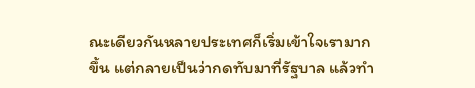ณะเดียวกันหลายประเทศก็เริ่มเข้าใจเรามากขึ้น แต่กลายเป็นว่ากดทับมาที่รัฐบาล แล้วทำ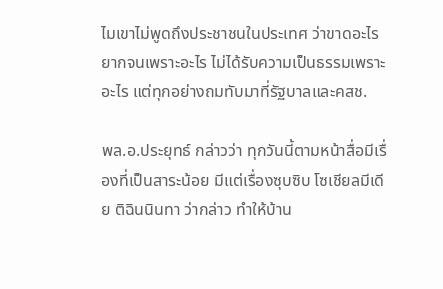ไมเขาไม่พูดถึงประชาชนในประเทศ ว่าขาดอะไร ยากจนเพราะอะไร ไม่ได้รับความเป็นธรรมเพราะอะไร แต่ทุกอย่างถมทับมาที่รัฐบาลและคสช.

พล.อ.ประยุทธ์ กล่าวว่า ทุกวันนี้ตามหน้าสื่อมีเรื่องที่เป็นสาระน้อย มีแต่เรื่องซุบซิบ โซเชียลมีเดีย ติฉินนินทา ว่ากล่าว ทำให้บ้าน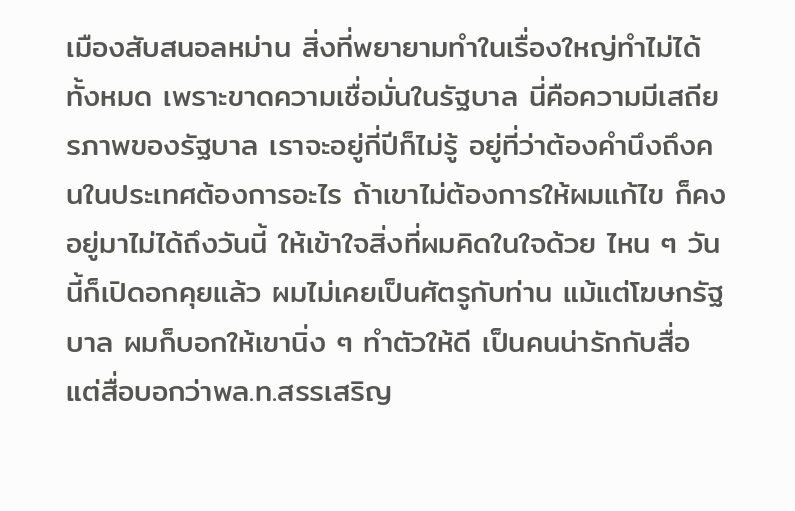เมืองสับสนอลหม่าน สิ่งที่พยายามทำในเรื่องใหญ่ทำไม่ได้ทั้งหมด เพราะขาดความเชื่อมั่นในรัฐบาล นี่คือความมีเสถียรภาพของรัฐบาล เราจะอยู่กี่ปีก็ไม่รู้ อยู่ที่ว่าต้องคำนึงถึงคนในประเทศต้องการอะไร ถ้าเขาไม่ต้องการให้ผมแก้ไข ก็คงอยู่มาไม่ได้ถึงวันนี้ ให้เข้าใจสิ่งที่ผมคิดในใจด้วย ไหน ๆ วันนี้ก็เปิดอกคุยแล้ว ผมไม่เคยเป็นศัตรูกับท่าน แม้แต่โฆษกรัฐบาล ผมก็บอกให้เขานิ่ง ๆ ทำตัวให้ดี เป็นคนน่ารักกับสื่อ แต่สื่อบอกว่าพล.ท.สรรเสริญ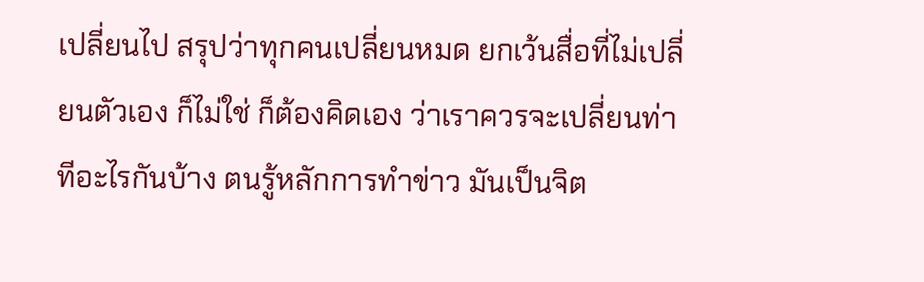เปลี่ยนไป สรุปว่าทุกคนเปลี่ยนหมด ยกเว้นสื่อที่ไม่เปลี่ยนตัวเอง ก็ไม่ใช่ ก็ต้องคิดเอง ว่าเราควรจะเปลี่ยนท่าทีอะไรกันบ้าง ตนรู้หลักการทำข่าว มันเป็นจิต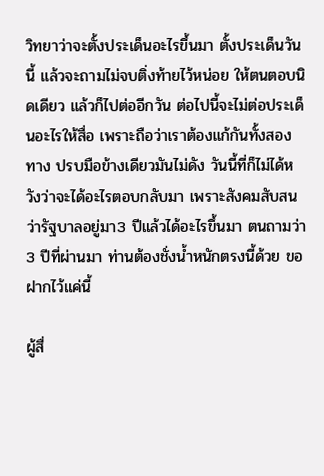วิทยาว่าจะตั้งประเด็นอะไรขึ้นมา ตั้งประเด็นวันนี้ แล้วจะถามไม่จบติ่งท้ายไว้หน่อย ให้ตนตอบนิดเดียว แล้วก็ไปต่ออีกวัน ต่อไปนี้จะไม่ต่อประเด็นอะไรให้สื่อ เพราะถือว่าเราต้องแก้กันทั้งสองทาง ปรบมือข้างเดียวมันไม่ดัง วันนี้ที่ก็ไม่ได้หวังว่าจะได้อะไรตอบกลับมา เพราะสังคมสับสนว่ารัฐบาลอยู่มา3 ปีแล้วได้อะไรขึ้นมา ตนถามว่า 3 ปีที่ผ่านมา ท่านต้องชั่งน้ำหนักตรงนี้ด้วย ขอฝากไว้แค่นี้

ผู้สื่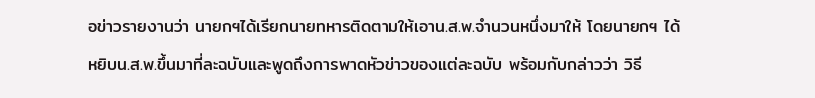อข่าวรายงานว่า นายกฯได้เรียกนายทหารติดตามให้เอาน.ส.พ.จำนวนหนึ่งมาให้ โดยนายกฯ ได้หยิบน.ส.พ.ขึ้นมาที่ละฉบับและพูดถึงการพาดหัวข่าวของแต่ละฉบับ พร้อมกับกล่าวว่า วิธี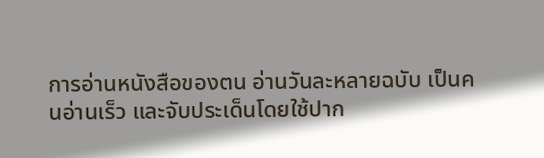การอ่านหนังสือของตน อ่านวันละหลายฉบับ เป็นคนอ่านเร็ว และจับประเด็นโดยใช้ปาก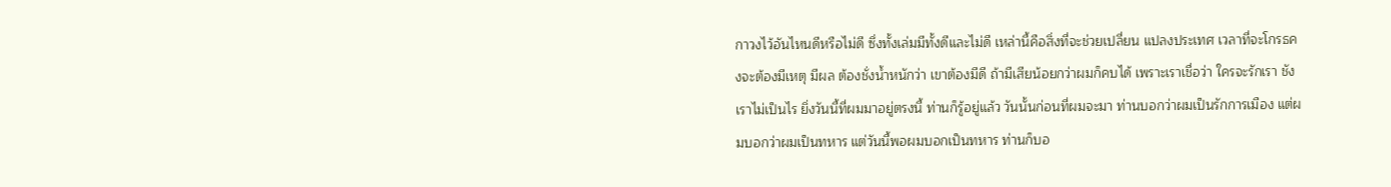กาวงไว้อันไหนดีหรือไม่ดี ซึ่งทั้งเล่มมีทั้งดีและไม่ดี เหล่านี้คือสิ่งที่จะช่วยเปลี่ยน แปลงประเทศ เวลาที่จะโกรธคงจะต้องมีเหตุ มีผล ต้องชั่งน้ำหนักว่า เขาต้องมีดี ถ้ามีเสียน้อยกว่าผมก็คบได้ เพราะเราเชื่อว่า ใครจะรักเรา ชังเราไม่เป็นไร ยิ่งวันนี้ที่ผมมาอยู่ตรงนี้ ท่านก็รู้อยู่แล้ว วันนั้นก่อนที่ผมจะมา ท่านบอกว่าผมเป็นรักการเมือง แต่ผมบอกว่าผมเป็นทหาร แต่วันนี้พอผมบอกเป็นทหาร ท่านก็บอ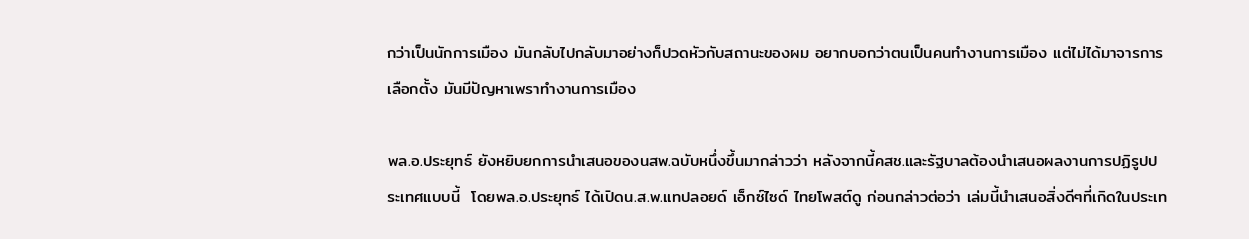กว่าเป็นนักการเมือง มันกลับไปกลับมาอย่างก็ปวดหัวกับสถานะของผม อยากบอกว่าตนเป็นคนทำงานการเมือง แต่ไม่ได้มาจารการเลือกตั้ง มันมีปัญหาเพราทำงานการเมือง

พล.อ.ประยุทธ์ ยังหยิบยกการนำเสนอของนสพ.ฉบับหนึ่งขึ้นมากล่าวว่า หลังจากนี้คสช.และรัฐบาลต้องนำเสนอผลงานการปฏิรูปประเทศแบบนี้  โดยพล.อ.ประยุทธ์ ได้เปิดน.ส.พ.แทปลอยด์ เอ็กซ์ไซด์ ไทยโพสต์ดู ก่อนกล่าวต่อว่า เล่มนี้นำเสนอสิ่งดีๆที่เกิดในประเท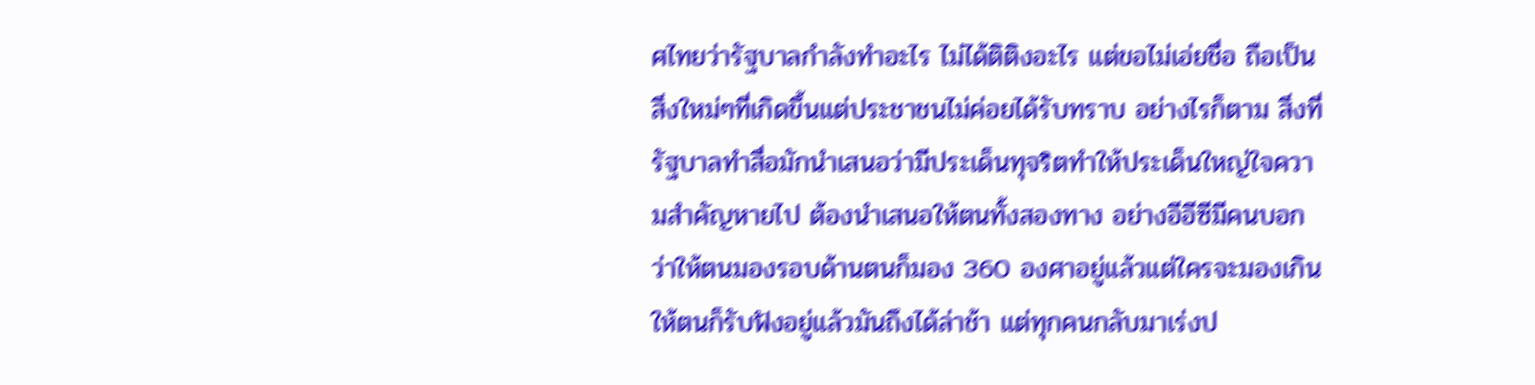ศไทยว่ารัฐบาลกำลังทำอะไร ไม่ได้ติติงอะไร แต่ขอไม่เอ่ยชื่อ ถือเป็นสิ่งใหม่ๆที่เกิดขึ้นแต่ประชาชนไม่ค่อยได้รับทราบ อย่างไรก็ตาม สิ่งที่รัฐบาลทำสื่อมักนำเสนอว่ามีประเด็นทุจริตทำให้ประเด็นใหญ่ใจความสำคัญหายไป ต้องนำเสนอให้ตนทั้งสองทาง อย่างอีอีซีมีคนบอกว่าให้ตนมองรอบด้านตนก็มอง 360 องศาอยู่แล้วแต่ใครจะมองเกินให้ตนก็รับฟังอยู่แล้วมันถึงได้ล่าช้า แต่ทุกคนกลับมาเร่งป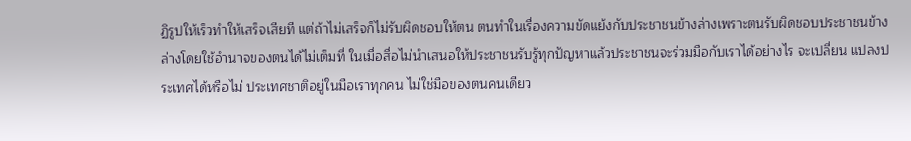ฏิรูปให้เร็วทำให้เสร็จเสียที แต่ถ้าไม่เสร็จก็ไม่รับผิดชอบให้ตน ตนทำในเรื่องความขัดแย้งกับประชาชนข้างล่างเพราะตนรับผิดชอบประชาชนข้างล่างโดยใช้อำนาจของตนได้ไม่เต็มที่ ในเมื่อสื่อไม่นำเสนอให้ประชาชนรับรู้ทุกปัญหาแล้วประชาชนจะร่วมมือกับเราได้อย่างไร จะเปลี่ยน แปลงประเทศได้หรือไม่ ประเทศชาติอยู่ในมือเราทุกคน ไม่ใช่มือของตนคนเดียว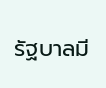รัฐบาลมี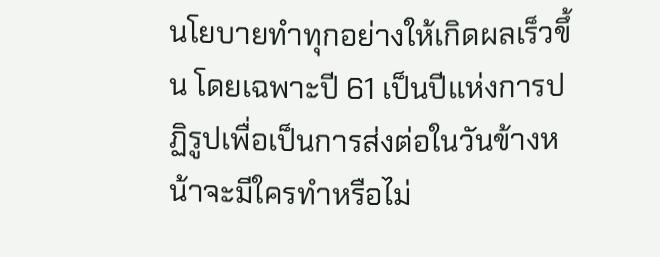นโยบายทำทุกอย่างให้เกิดผลเร็วขึ้น โดยเฉพาะปี 61 เป็นปีแห่งการปฏิรูปเพื่อเป็นการส่งต่อในวันข้างหน้าจะมีใครทำหรือไม่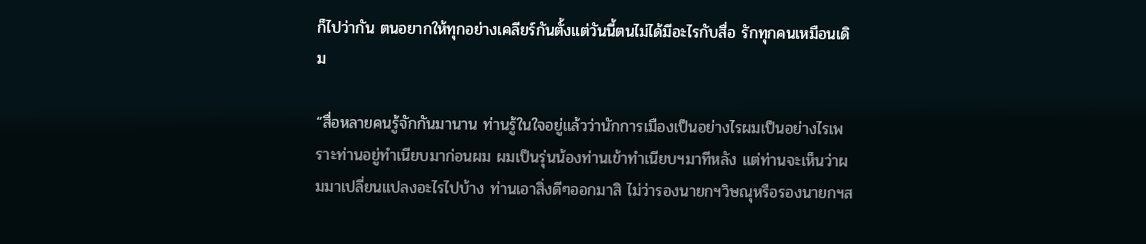ก็ไปว่ากัน ตนอยากให้ทุกอย่างเคลียร์กันตั้งแต่วันนี้ตนไม่ได้มีอะไรกับสื่อ รักทุกคนเหมือนเดิม

“สื่อหลายคนรู้จักกันมานาน ท่านรู้ในใจอยู่แล้วว่านักการเมืองเป็นอย่างไรผมเป็นอย่างไรเพราะท่านอยู่ทำเนียบมาก่อนผม ผมเป็นรุ่นน้องท่านเข้าทำเนียบฯมาทีหลัง แต่ท่านจะเห็นว่าผมมาเปลี่ยนแปลงอะไรไปบ้าง ท่านเอาสิ่งดีๆออกมาสิ ไม่ว่ารองนายกฯวิษณุหรือรองนายกฯส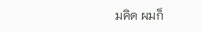มคิด ผมก็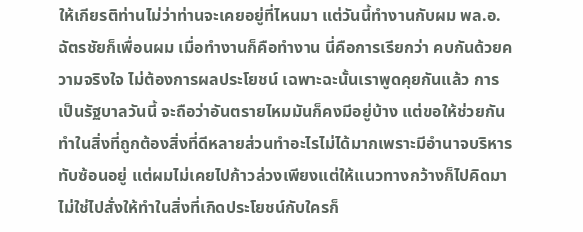ให้เกียรติท่านไม่ว่าท่านจะเคยอยู่ที่ไหนมา แต่วันนี้ทำงานกับผม พล.อ.ฉัตรชัยก็เพื่อนผม เมื่อทำงานก็คือทำงาน นี่คือการเรียกว่า คบกันด้วยความจริงใจ ไม่ต้องการผลประโยชน์ เฉพาะฉะนั้นเราพูดคุยกันแล้ว การเป็นรัฐบาลวันนี้ จะถือว่าอันตรายไหมมันก็คงมีอยู่บ้าง แต่ขอให้ช่วยกันทำในสิ่งที่ถูกต้องสิ่งที่ดีหลายส่วนทำอะไรไม่ได้มากเพราะมีอำนาจบริหารทับซ้อนอยู่ แต่ผมไม่เคยไปก้าวล่วงเพียงแต่ให้แนวทางกว้างก็ไปคิดมา ไม่ใช่ไปสั่งให้ทำในสิ่งที่เกิดประโยชน์กับใครก็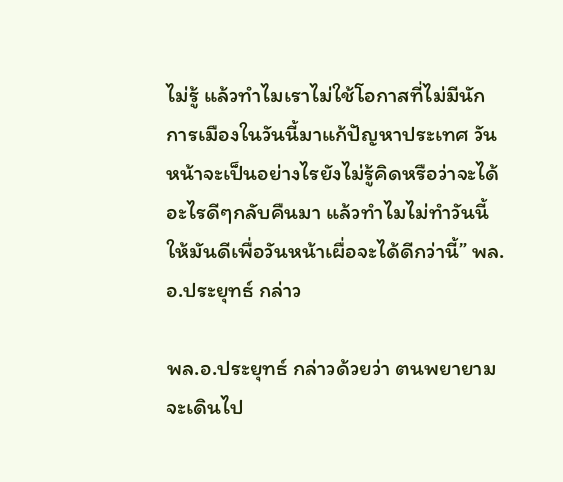ไม่รู้ แล้วทำไมเราไม่ใช้โอกาสที่ไม่มีนักการเมืองในวันนี้มาแก้ปัญหาประเทศ วันหน้าจะเป็นอย่างไรยังไม่รู้คิดหรือว่าจะได้อะไรดีๆกลับคืนมา แล้วทำไมไม่ทำวันนี้ให้มันดีเพื่อวันหน้าเผื่อจะได้ดีกว่านี้” พล.อ.ประยุทธ์ กล่าว

พล.อ.ประยุทธ์ กล่าวด้วยว่า ตนพยายามจะเดินไป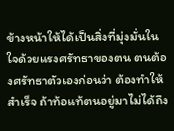ข้างหน้าให้ได้เป็นสิ่งที่มุ่งมั่นในใจด้วยแรงศรัทธาของตน ตนต้องศรัทธาตัวเองก่อนว่า ต้องทำให้สำเร็จ ถ้าท้อแท้ตนอยู่มาไม่ได้ถึง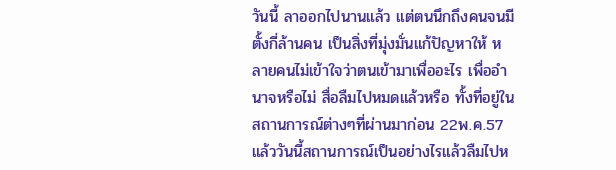วันนี้ ลาออกไปนานแล้ว แต่ตนนึกถึงคนจนมีตั้งกี่ล้านคน เป็นสิ่งที่มุ่งมั่นแก้ปัญหาให้ หลายคนไม่เข้าใจว่าตนเข้ามาเพื่ออะไร เพื่ออำนาจหรือไม่ สื่อลืมไปหมดแล้วหรือ ทั้งที่อยู่ในสถานการณ์ต่างๆที่ผ่านมาก่อน 22พ.ค.57 แล้ววันนี้สถานการณ์เป็นอย่างไรแล้วลืมไปห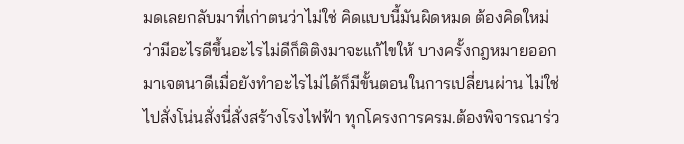มดเลยกลับมาที่เก่าตนว่าไม่ใช่ คิดแบบนี้มันผิดหมด ต้องคิดใหม่ว่ามีอะไรดีขึ้นอะไรไม่ดีก็ติติงมาจะแก้ไขให้ บางครั้งกฎหมายออกมาเจตนาดีเมื่อยังทำอะไรไม่ได้ก็มีขั้นตอนในการเปลี่ยนผ่าน ไม่ใช่ไปสั่งโน่นสั่งนี่สั่งสร้างโรงไฟฟ้า ทุกโครงการครม.ต้องพิจารณาร่ว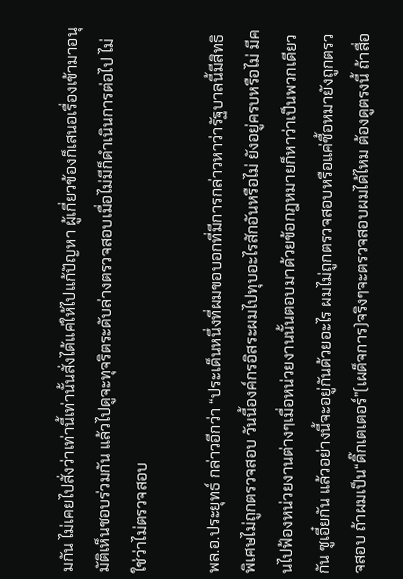มกัน ไม่เคยไปสั่งว่าเท่านี้เท่านั้นสั่งได้แค่ให้ไปแก้ปัญหา ผู้เกี่ยวข้องก็เสนอเรื่องเข้ามาอนุมัติเห็นชอบร่วมกัน แล้วไปดูจะทุจริตระดับล่างตรวจสอบเมื่อไม่มีก็ดำเนินการต่อไป ไม่ใช่ว่าไม่ตรวจสอบ

พล.อ.ประยุทธ์ กล่าวอีกว่า “ประเด็นหนึ่งที่ผมขอบอกที่มีการกล่าวหาว่ารัฐบาลนี้มีสิทธิพิเศษไม่ถูกตรวจสอบ วันนี้องค์กรอิสระผมไปทุบอะไรสักอันหรือไม่ ยังอยู่ครบหรือไม่ มีคนไปฟ้องหน่วยงานต่างๆเมื่อหน่วยงานนั้นตอบมาด้วยข้อกฎหมายก็หาว่าเป็นพวกเดียวกัน ซูเอี๋ยกัน แล้วอย่างนี้จะอยู่กันด้วยอะไร ผมไม่ถูกตรวจสอบหรือแค่ซื้อหมายังถูกตรวจสอบ ถ้าผมเป็น“ดิ๊กเตเตอร์”(เผด็จการ)จริงๆจะตรวจสอบผมได้ไหม ต้องดูตรงนี้ ถ้าสื่อ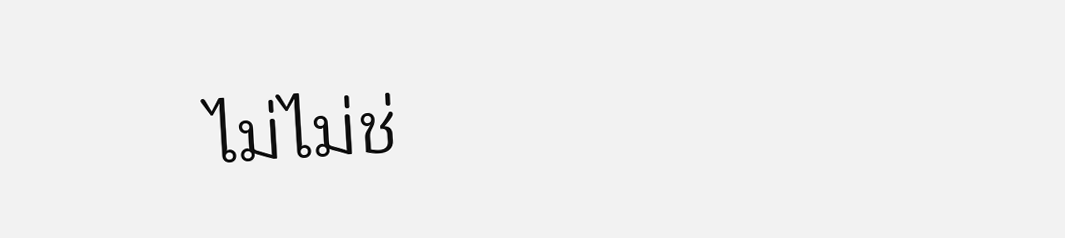ไม่ไม่ช่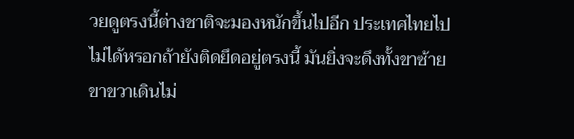วยดูตรงนี้ต่างชาติจะมองหนักขึ้นไปอีก ประเทศไทยไปไม่ได้หรอกถ้ายังติดยึดอยู่ตรงนี้ มันยิ่งจะดึงทั้งขาซ้ายขาขวาเดินไม่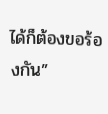ได้ก็ต้องขอร้องกัน”